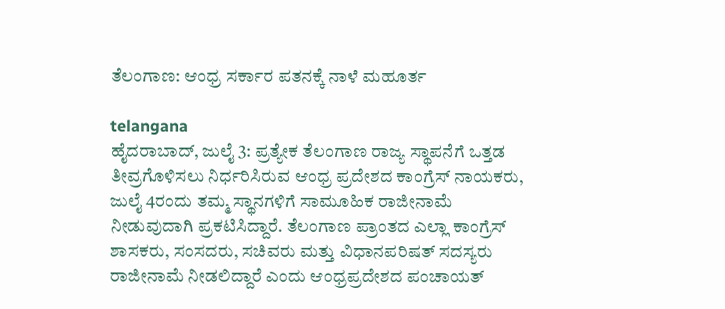ತೆಲಂಗಾಣ: ಆಂಧ್ರ ಸರ್ಕಾರ ಪತನಕ್ಕೆ ನಾಳೆ ಮಹೂರ್ತ

telangana
ಹೈದರಾಬಾದ್‌, ಜುಲೈ 3: ಪ್ರತ್ಯೇಕ ತೆಲಂಗಾಣ ರಾಜ್ಯ ಸ್ಥಾಪನೆಗೆ ಒತ್ತಡ ತೀವ್ರಗೊಳಿಸಲು ನಿರ್ಧರಿಸಿರುವ ಆಂಧ್ರ ಪ್ರದೇಶದ ಕಾಂಗ್ರೆಸ್‌ ನಾಯಕರು, ಜುಲೈ 4ರಂದು ತಮ್ಮ ಸ್ಥಾನಗಳಿಗೆ ಸಾಮೂಹಿಕ ರಾಜೀನಾಮೆ ನೀಡುವುದಾಗಿ ಪ್ರಕಟಿಸಿದ್ದಾರೆ. ತೆಲಂಗಾಣ ಪ್ರಾಂತದ ಎಲ್ಲಾ ಕಾಂಗ್ರೆಸ್‌ ಶಾಸಕರು, ಸಂಸದರು, ಸಚಿವರು ಮತ್ತು ವಿಧಾನಪರಿಷತ್‌ ಸದಸ್ಯರು ರಾಜೀನಾಮೆ ನೀಡಲಿದ್ದಾರೆ ಎಂದು ಆಂಧ್ರಪ್ರದೇಶದ ಪಂಚಾಯತ್‌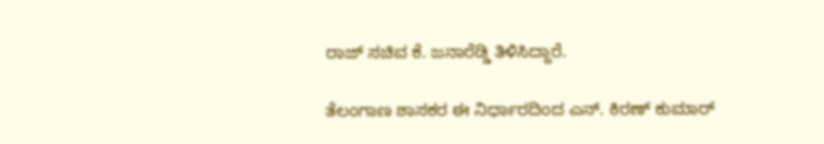ರಾಜ್‌ ಸಚಿವ ಕೆ. ಜನಾರೆಡ್ಡಿ ತಿಳಿಸಿದ್ದಾರೆ.

ತೆಲಂಗಾಣ ಶಾಸಕರ ಈ ನಿರ್ಧಾರದಿಂದ ಎನ್‌. ಕಿರಣ್‌ ಕುಮಾರ್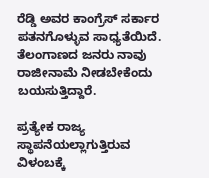ರೆಡ್ಡಿ ಅವರ ಕಾಂಗ್ರೆಸ್‌ ಸರ್ಕಾರ ಪತನಗೊಳ್ಳುವ ಸಾಧ್ಯತೆಯಿದೆ. ತೆಲಂಗಾಣದ ಜನರು ನಾವು ರಾಜೀನಾಮೆ ನೀಡಬೇಕೆಂದು ಬಯಸುತ್ತಿದ್ದಾರೆ.

ಪ್ರತ್ಯೇಕ ರಾಜ್ಯ ಸ್ಥಾಪನೆಯಲ್ಲಾಗುತ್ತಿರುವ ವಿಳಂಬಕ್ಕೆ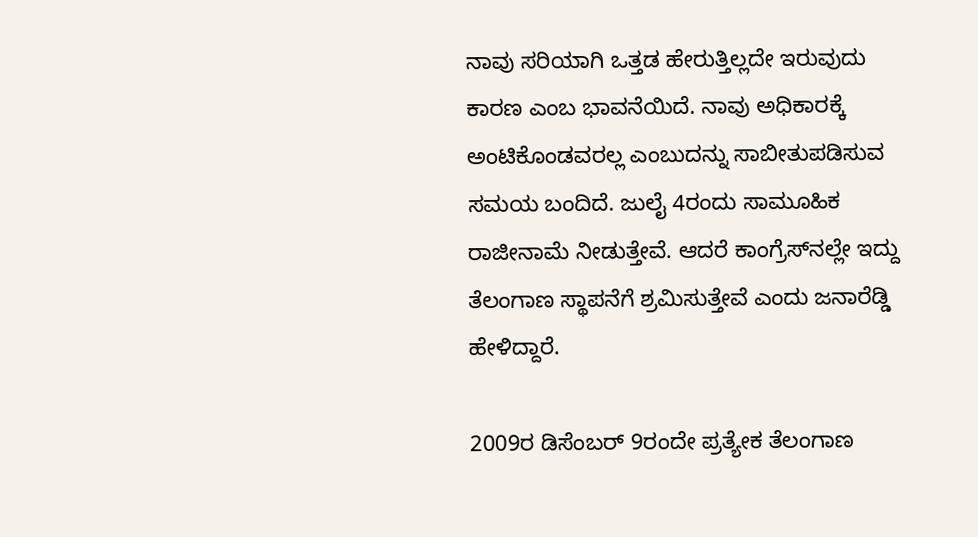ನಾವು ಸರಿಯಾಗಿ ಒತ್ತಡ ಹೇರುತ್ತಿಲ್ಲದೇ ಇರುವುದು ಕಾರಣ ಎಂಬ ಭಾವನೆಯಿದೆ. ನಾವು ಅಧಿಕಾರಕ್ಕೆ ಅಂಟಿಕೊಂಡವರಲ್ಲ ಎಂಬುದನ್ನು ಸಾಬೀತುಪಡಿಸುವ ಸಮಯ ಬಂದಿದೆ. ಜುಲೈ 4ರಂದು ಸಾಮೂಹಿಕ ರಾಜೀನಾಮೆ ನೀಡುತ್ತೇವೆ. ಆದರೆ ಕಾಂಗ್ರೆಸ್‌ನಲ್ಲೇ ಇದ್ದು ತೆಲಂಗಾಣ ಸ್ಥಾಪನೆಗೆ ಶ್ರಮಿಸುತ್ತೇವೆ ಎಂದು ಜನಾರೆಡ್ಡಿ ಹೇಳಿದ್ದಾರೆ.

2009ರ ಡಿಸೆಂಬರ್ 9ರಂದೇ ಪ್ರತ್ಯೇಕ ತೆಲಂಗಾಣ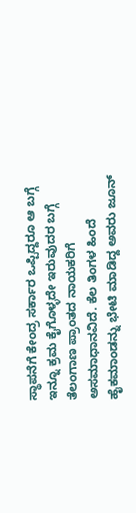ಸ್ಥಾಪನೆಗೆ ಕೇಂದ್ರ ಸರ್ಕಾರ ಒಪ್ಪಿದ್ದರೂ ಆ ಬಗ್ಗೆ ಇನ್ನೂ ಕ್ರಮ ಕೈಗೊಳ್ಳದೇ ಇರುವುದರ ಬಗ್ಗೆ ತೆಲಂಗಾಣ ಪ್ರಾಂತದ ನಾಯಕರಿಗೆ ಅಸಮಾಧಾನವಿದೆ. ಕೆಲ ತಿಂಗಳ ಹಿಂದೆ ಹೈಕಮಾಂಡನ್ನು ಭೇಟಿ ಮಾಡಿದ್ದ ಅವರು ಜೂನ್‌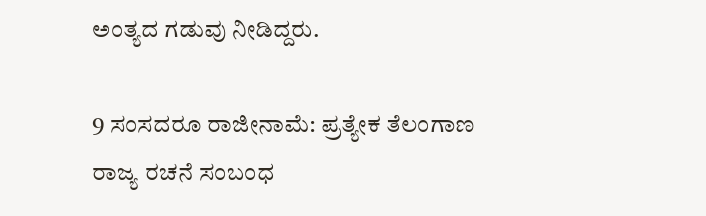ಅಂತ್ಯದ ಗಡುವು ನೀಡಿದ್ದರು.

9 ಸಂಸದರೂ ರಾಜೀನಾಮೆ: ಪ್ರತ್ಯೇಕ ತೆಲಂಗಾಣ ರಾಜ್ಯ ರಚನೆ ಸಂಬಂಧ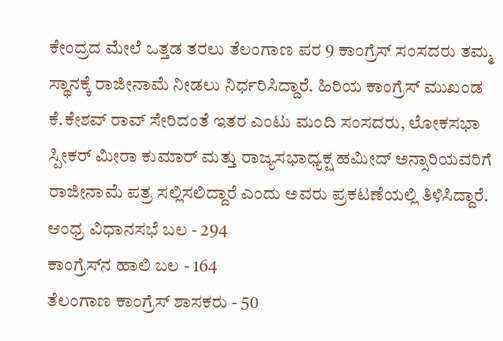ಕೇಂದ್ರದ ಮೇಲೆ ಒತ್ತಡ ತರಲು ತೆಲಂಗಾಣ ಪರ 9 ಕಾಂಗ್ರೆಸ್‌ ಸಂಸದರು ತಮ್ಮ ಸ್ಥಾನಕ್ಕೆ ರಾಜೀನಾಮೆ ನೀಡಲು ನಿರ್ಧರಿಸಿದ್ದಾರೆ. ಹಿರಿಯ ಕಾಂಗ್ರೆಸ್‌ ಮುಖಂಡ ಕೆ.ಕೇಶವ್‌ ರಾವ್‌ ಸೇರಿದಂತೆ ಇತರ ಎಂಟು ಮಂದಿ ಸಂಸದರು, ಲೋಕಸಭಾ ಸ್ಪೀಕರ್ ಮೀರಾ ಕುಮಾರ್ ಮತ್ತು ರಾಜ್ಯಸಭಾಧ್ಯಕ್ಷ ಹಮೀದ್‌ ಅನ್ಸಾರಿಯವರಿಗೆ ರಾಜೀನಾಮೆ ಪತ್ರ ಸಲ್ಲಿಸಲಿದ್ದಾರೆ ಎಂದು ಅವರು ಪ್ರಕಟಣೆಯಲ್ಲಿ ತಿಳಿಸಿದ್ದಾರೆ.
ಆಂಧ್ರ ವಿಧಾನಸಭೆ ಬಲ - 294
ಕಾಂಗ್ರೆಸ್‌ನ ಹಾಲಿ ಬಲ - 164
ತೆಲಂಗಾಣ ಕಾಂಗ್ರೆಸ್‌ ಶಾಸಕರು - 50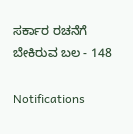ಸರ್ಕಾರ ರಚನೆಗೆ ಬೇಕಿರುವ ಬಲ - 148

Notifications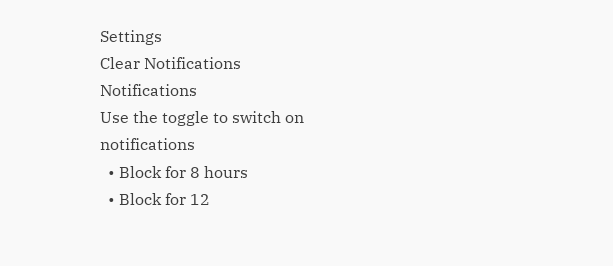Settings
Clear Notifications
Notifications
Use the toggle to switch on notifications
  • Block for 8 hours
  • Block for 12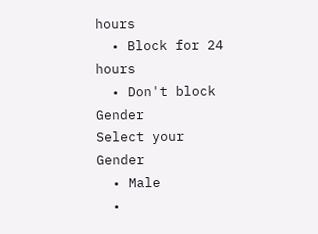hours
  • Block for 24 hours
  • Don't block
Gender
Select your Gender
  • Male
  •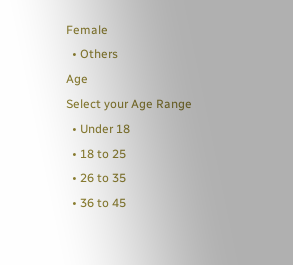Female
  • Others
Age
Select your Age Range
  • Under 18
  • 18 to 25
  • 26 to 35
  • 36 to 45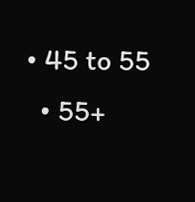• 45 to 55
  • 55+